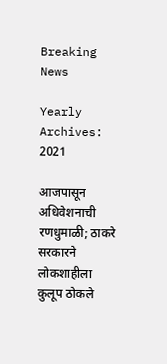Breaking News

Yearly Archives: 2021

आजपासून अधिवेशनाची रणधुमाळी; ठाकरे सरकारने लोकशाहीला कुलूप ठोकले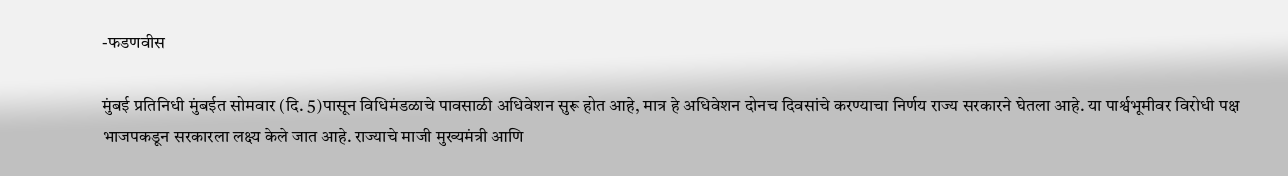-फडणवीस

मुंबई प्रतिनिधी मुंबईत सोमवार (दि. 5)पासून विधिमंडळाचे पावसाळी अधिवेशन सुरू होत आहे, मात्र हे अधिवेशन दोनच दिवसांचे करण्याचा निर्णय राज्य सरकारने घेतला आहे. या पार्श्वभूमीवर विरोधी पक्ष भाजपकडून सरकारला लक्ष्य केले जात आहे. राज्याचे माजी मुख्यमंत्री आणि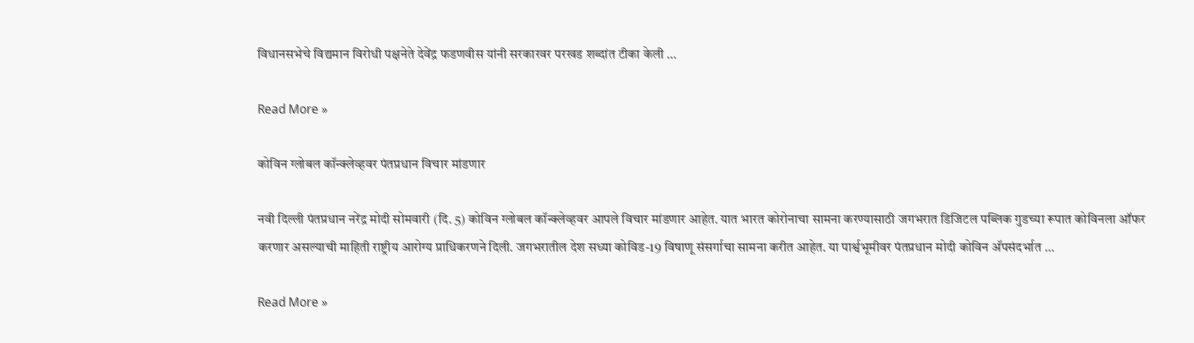विधानसभेचे विद्यमान विरोधी पक्षनेते देवेंद्र फडणवीस यांनी सरकारवर परखड शब्दांत टीका केली …

Read More »

कोविन ग्लोबल कॉन्क्लेव्हवर पंतप्रधान विचार मांडणार

नवी दिल्ली पंतप्रधान नरेंद्र मोदी सोमवारी (दि. 5) कोविन ग्लोबल कॉन्क्लेव्हवर आपले विचार मांडणार आहेत. यात भारत कोरोनाचा सामना करण्यासाठी जगभरात डिजिटल पब्लिक गुडच्या रूपात कोविनला ऑफर करणार असल्याची माहिती राष्ट्रीय आरोग्य प्राधिकरणने दिली. जगभरातील देश सध्या कोविड-19 विषाणू संसर्गाचा सामना करीत आहेत. या पार्श्वभूमीवर पंतप्रधान मोदी कोविन अ‍ॅपसंदर्भात …

Read More »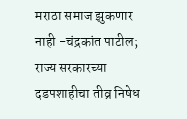मराठा समाज झुकणार नाही -चंद्रकांत पाटील; राज्य सरकारच्या दडपशाहीचा तीव्र निषेध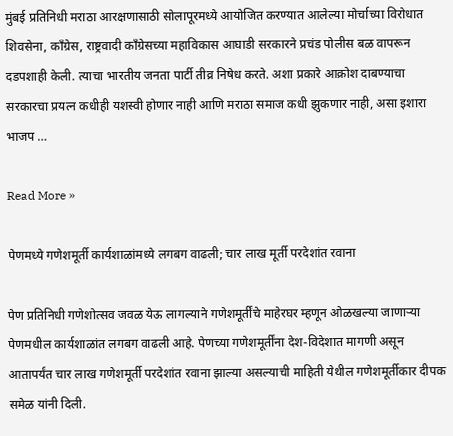मुंबई प्रतिनिधी मराठा आरक्षणासाठी सोलापूरमध्ये आयोजित करण्यात आलेल्या मोर्चाच्या विरोधात शिवसेना, काँग्रेस, राष्ट्रवादी काँग्रेसच्या महाविकास आघाडी सरकारने प्रचंड पोलीस बळ वापरून दडपशाही केली. त्याचा भारतीय जनता पार्टी तीव्र निषेध करते. अशा प्रकारे आक्रोश दाबण्याचा सरकारचा प्रयत्न कधीही यशस्वी होणार नाही आणि मराठा समाज कधी झुकणार नाही, असा इशारा भाजप …

Read More »

पेणमध्ये गणेशमूर्ती कार्यशाळांमध्ये लगबग वाढली; चार लाख मूर्ती परदेशांत रवाना

पेण प्रतिनिधी गणेशोत्सव जवळ येऊ लागल्याने गणेशमूर्तींचे माहेरघर म्हणून ओळखल्या जाणार्‍या पेणमधील कार्यशाळांत लगबग वाढली आहे. पेणच्या गणेशमूर्तींना देश-विदेशात मागणी असून आतापर्यंत चार लाख गणेशमूर्ती परदेशांत रवाना झाल्या असल्याची माहिती येथील गणेशमूर्तीकार दीपक समेळ यांनी दिली.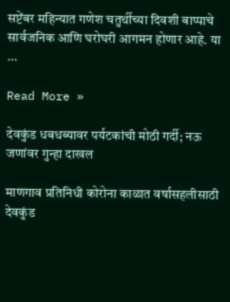सप्टेंबर महिन्यात गणेश चतुर्थीच्या दिवशी बाप्पाचे सार्वजनिक आणि घरोघरी आगमन होणार आहे. या …

Read More »

देवकुंड धबधब्यावर पर्यटकांची मोठी गर्दी; नऊ जणांवर गुन्हा दाखल

माणगाव प्रतिनिधी कोरोना काळात वर्षासहलीसाठी देवकुंड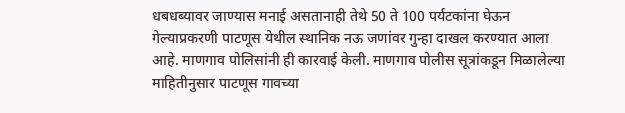धबधब्यावर जाण्यास मनाई असतानाही तेथे 50 ते 100 पर्यटकांना घेऊन गेल्याप्रकरणी पाटणूस येथील स्थानिक नऊ जणांवर गुन्हा दाखल करण्यात आला आहे. माणगाव पोलिसांनी ही कारवाई केली. माणगाव पोलीस सूत्रांकडून मिळालेल्या माहितीनुसार पाटणूस गावच्या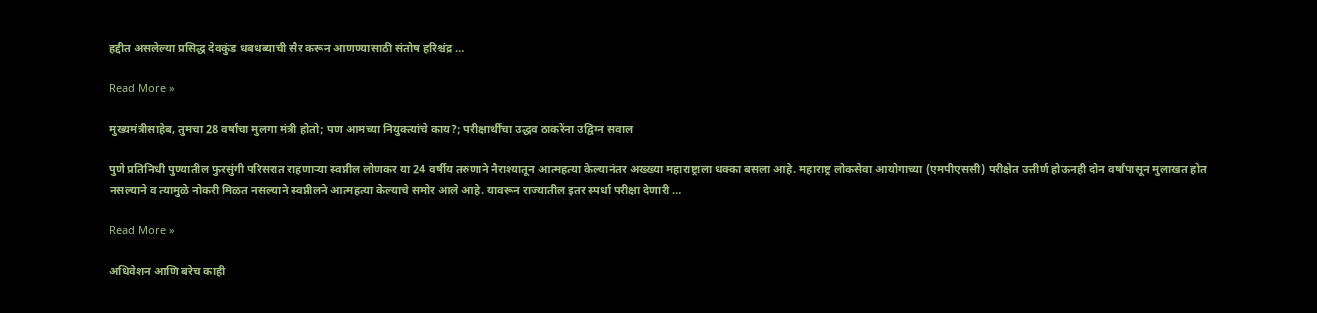हद्दीत असलेल्या प्रसिद्ध देवकुंड धबधब्याची सैर करून आणण्यासाठी संतोष हरिश्चंद्र …

Read More »

मुख्यमंत्रीसाहेब, तुमचा 28 वर्षांचा मुलगा मंत्री होतो; पण आमच्या नियुक्त्यांचे काय?; परीक्षार्थींचा उद्धव ठाकरेंना उद्विग्न सवाल

पुणे प्रतिनिधी पुण्यातील फुरसुंगी परिसरात राहणार्‍या स्वप्नील लोणकर या 24 वर्षीय तरुणाने नैराश्यातून आत्महत्या केल्यानंतर अख्ख्या महाराष्ट्राला धक्का बसला आहे. महाराष्ट्र लोकसेवा आयोगाच्या (एमपीएससी) परीक्षेत उत्तीर्ण होऊनही दोन वर्षांपासून मुलाखत होत नसल्याने व त्यामुळे नोकरी मिळत नसल्याने स्वप्नीलने आत्महत्या केल्याचे समोर आले आहे. यावरून राज्यातील इतर स्पर्धा परीक्षा देणारी …

Read More »

अधिवेशन आणि बरेच काही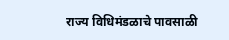राज्य विधिमंडळाचे पावसाळी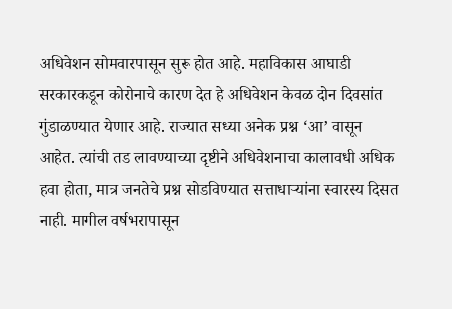अधिवेशन सोमवारपासून सुरू होत आहे. महाविकास आघाडी सरकारकडून कोरोनाचे कारण देत हे अधिवेशन केवळ दोन दिवसांत गुंडाळण्यात येणार आहे. राज्यात सध्या अनेक प्रश्न ‘आ’ वासून आहेत. त्यांची तड लावण्याच्या दृष्टीने अधिवेशनाचा कालावधी अधिक हवा होता, मात्र जनतेचे प्रश्न सोडविण्यात सत्ताधार्‍यांना स्वारस्य दिसत नाही. मागील वर्षभरापासून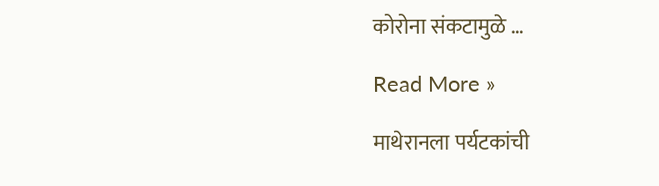कोरोना संकटामुळे …

Read More »

माथेरानला पर्यटकांची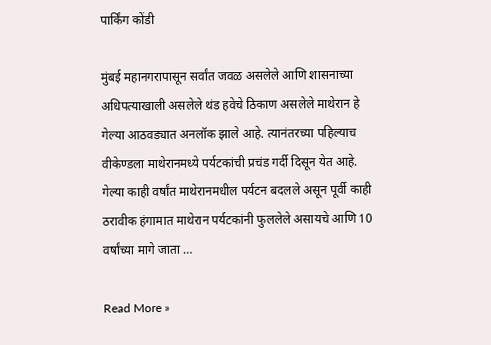पार्किंग कोंडी

मुंबई महानगरापासून सर्वांत जवळ असलेले आणि शासनाच्या अधिपत्याखाली असलेले थंड हवेचे ठिकाण असलेले माथेरान हे गेल्या आठवड्यात अनलॉक झाले आहे. त्यानंतरच्या पहिल्याच वीकेण्डला माथेरानमध्ये पर्यटकांची प्रचंड गर्दी दिसून येत आहे. गेल्या काही वर्षांत माथेरानमधील पर्यटन बदलले असून पूर्वी काही ठरावीक हंगामात माथेरान पर्यटकांनी फुललेले असायचे आणि 10 वर्षांच्या मागे जाता …

Read More »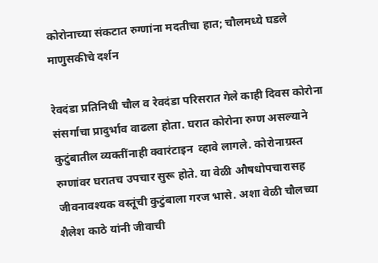कोरोनाच्या संकटात रुग्णांना मदतीचा हात; चौलमध्ये घडले माणुसकीचे दर्शन

रेवदंडा प्रतिनिधी चौल व रेवदंडा परिसरात गेले काही दिवस कोरोना संसर्गाचा प्रादुर्भाव वाढला होता. घरात कोरोना रुग्ण असल्याने कुटुंबातील व्यक्तींनाही क्वारंटाइन  व्हावे लागले. कोरोनाग्रस्त रुग्णांवर घरातच उपचार सुरू होते. या वेळी औषधोपचारासह जीवनावश्यक वस्तूंची कुटुंबाला गरज भासे. अशा वेळी चौलच्या शैलेश काठे यांनी जीवाची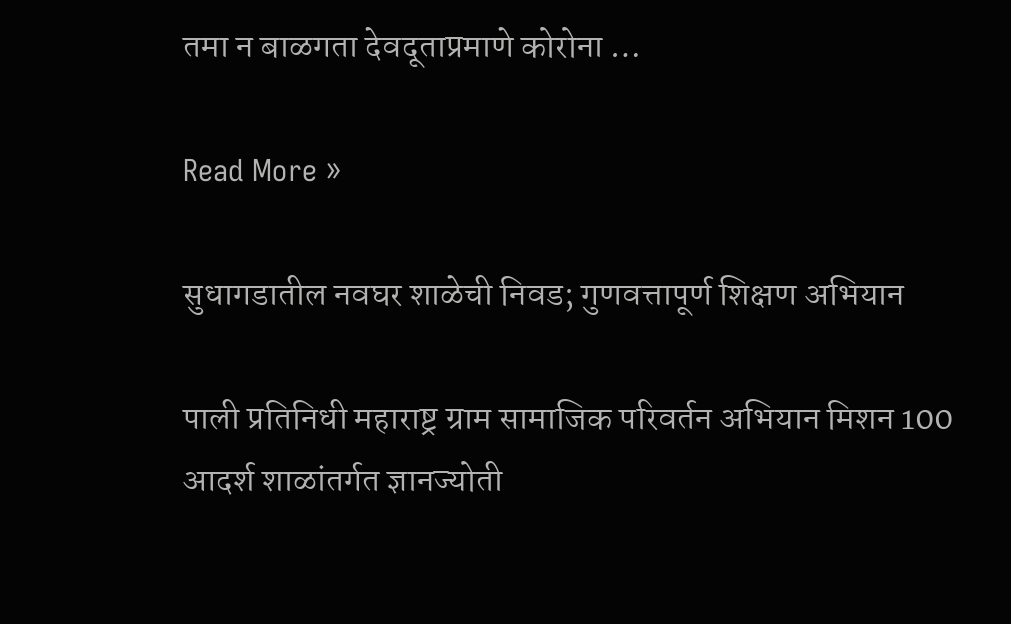तमा न बाळगता देवदूताप्रमाणे कोरोना …

Read More »

सुधागडातील नवघर शाळेची निवड; गुणवत्तापूर्ण शिक्षण अभियान

पाली प्रतिनिधी महाराष्ट्र ग्राम सामाजिक परिवर्तन अभियान मिशन 100 आदर्श शाळांतर्गत ज्ञानज्योती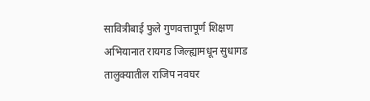सावित्रीबाई फुले गुणवत्तापूर्ण शिक्षण अभियानात रायगड जिल्ह्यामधून सुधागड तालुक्यातील राजिप नवघर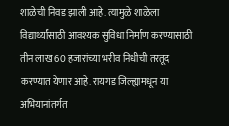शाळेची निवड झाली आहे. त्यामुळे शाळेला विद्यार्थ्यांसाठी आवश्यक सुविधा निर्माण करण्यासाठी तीन लाख 60 हजारांच्या भरीव निधीची तरतूद करण्यात येणार आहे. रायगड जिल्ह्यामधून या अभियानांतर्गत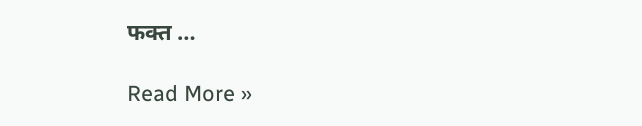फक्त …

Read More »